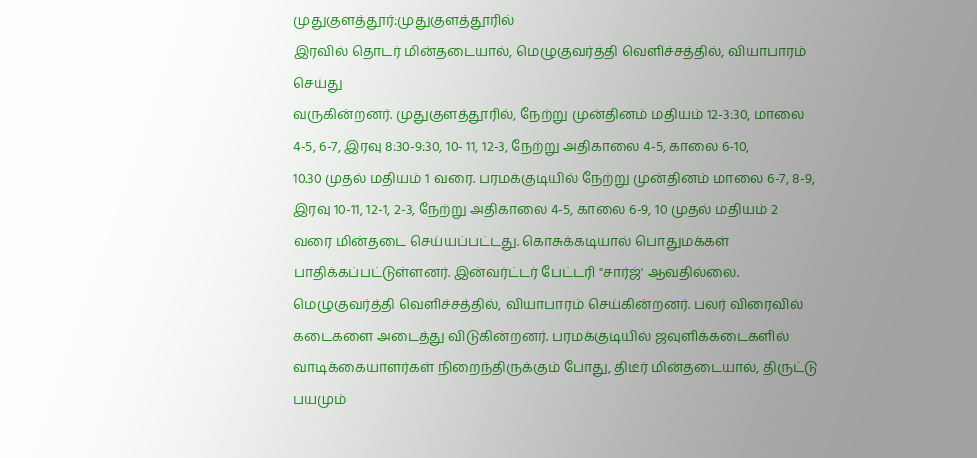முதுகுளத்தூர்:முதுகுளத்தூரில்
இரவில் தொடர் மின்தடையால், மெழுகுவர்த்தி வெளிச்சத்தில், வியாபாரம் செய்து
வருகின்றனர். முதுகுளத்தூரில், நேற்று முன்தினம் மதியம் 12-3:30, மாலை
4-5, 6-7, இரவு 8:30-9:30, 10- 11, 12-3, நேற்று அதிகாலை 4-5, காலை 6-10,
10.30 முதல் மதியம் 1 வரை. பரமக்குடியில் நேற்று முன்தினம் மாலை 6-7, 8-9,
இரவு 10-11, 12-1, 2-3, நேற்று அதிகாலை 4-5, காலை 6-9, 10 முதல் மதியம் 2
வரை மின்தடை செய்யப்பட்டது. கொசுக்கடியால் பொதுமக்கள்
பாதிக்கப்பட்டுள்ளனர். இன்வர்ட்டர் பேட்டரி "சார்ஜ்' ஆவதில்லை.
மெழுகுவர்த்தி வெளிச்சத்தில், வியாபாரம் செய்கின்றனர். பலர் விரைவில்
கடைகளை அடைத்து விடுகின்றனர். பரமக்குடியில் ஜவுளிக்கடைகளில்
வாடிக்கையாளர்கள் நிறைந்திருக்கும் போது, திடீர் மின்தடையால், திருட்டு
பயமும்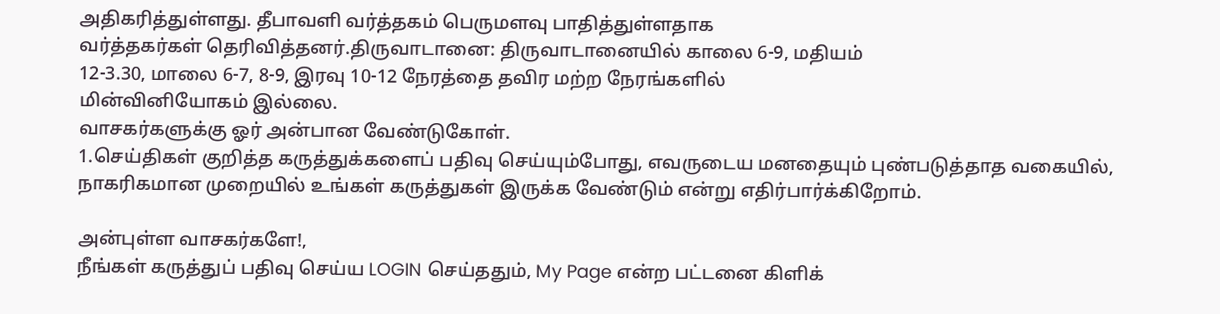அதிகரித்துள்ளது. தீபாவளி வர்த்தகம் பெருமளவு பாதித்துள்ளதாக
வர்த்தகர்கள் தெரிவித்தனர்.திருவாடானை: திருவாடானையில் காலை 6-9, மதியம்
12-3.30, மாலை 6-7, 8-9, இரவு 10-12 நேரத்தை தவிர மற்ற நேரங்களில்
மின்வினியோகம் இல்லை.
வாசகர்களுக்கு ஓர் அன்பான வேண்டுகோள்.
1.செய்திகள் குறித்த கருத்துக்களைப் பதிவு செய்யும்போது, எவருடைய மனதையும் புண்படுத்தாத வகையில், நாகரிகமான முறையில் உங்கள் கருத்துகள் இருக்க வேண்டும் என்று எதிர்பார்க்கிறோம்.

அன்புள்ள வாசகர்களே!,
நீங்கள் கருத்துப் பதிவு செய்ய LOGIN செய்ததும், My Page என்ற பட்டனை கிளிக்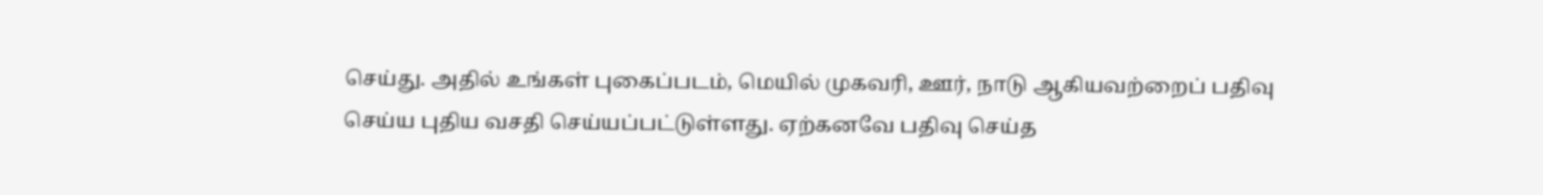செய்து. அதில் உங்கள் புகைப்படம், மெயில் முகவரி, ஊர், நாடு ஆகியவற்றைப் பதிவு செய்ய புதிய வசதி செய்யப்பட்டுள்ளது. ஏற்கனவே பதிவு செய்த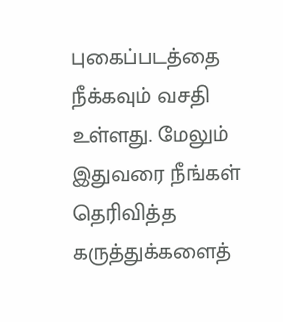புகைப்படத்தை நீக்கவும் வசதி உள்ளது. மேலும் இதுவரை நீங்கள் தெரிவித்த கருத்துக்களைத்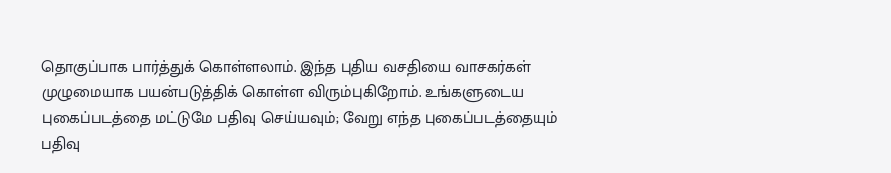தொகுப்பாக பார்த்துக் கொள்ளலாம். இந்த புதிய வசதியை வாசகர்கள் முழுமையாக பயன்படுத்திக் கொள்ள விரும்புகிறோம். உங்களுடைய புகைப்படத்தை மட்டுமே பதிவு செய்யவும்; வேறு எந்த புகைப்படத்தையும் பதிவு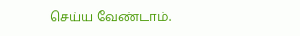செய்ய வேண்டாம்.